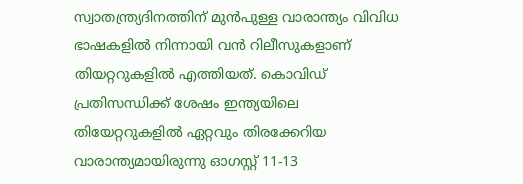സ്വാതന്ത്ര്യദിനത്തിന് മുന്‍പുള്ള വാരാന്ത്യം വിവിധ ഭാഷകളില്‍ നിന്നായി വന്‍ റിലീസുകളാണ് തിയറ്ററുകളില്‍ എത്തിയത്. കൊവിഡ് പ്രതിസന്ധിക്ക് ശേഷം ഇന്ത്യയിലെ തിയേറ്ററുകളിൽ ഏറ്റവും തിരക്കേറിയ വാരാന്ത്യമായിരുന്നു ഓഗസ്റ്റ് 11-13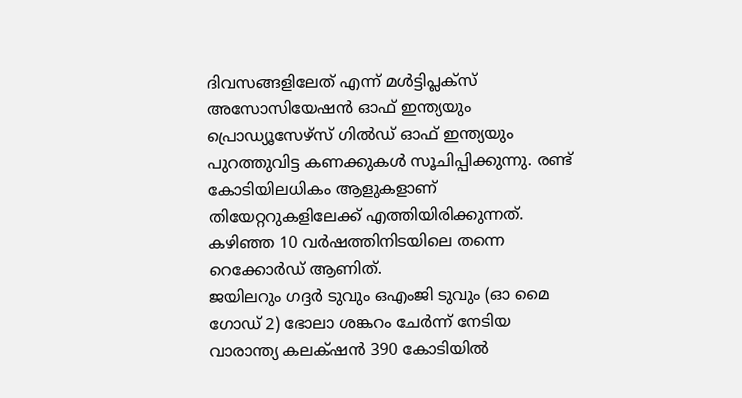ദിവസങ്ങളിലേത് എന്ന് മൾട്ടിപ്ലക്സ് അസോസിയേഷൻ ഓഫ് ഇന്ത്യയും പ്രൊഡ്യൂസേഴ്‌സ് ഗിൽഡ് ഓഫ് ഇന്ത്യയും പുറത്തുവിട്ട കണക്കുകൾ സൂചിപ്പിക്കുന്നു. രണ്ട് കോടിയിലധികം ആളുകളാണ് തിയേറ്ററുകളിലേക്ക് എത്തിയിരിക്കുന്നത്. കഴിഞ്ഞ 10 വർഷത്തിനിടയിലെ തന്നെ റെക്കോർഡ് ആണിത്.
ജയിലറും ഗദ്ദർ ടുവും ഒഎംജി ടുവും (ഓ മൈ ഗോഡ് 2) ഭോലാ ശങ്കറം ചേർന്ന് നേടിയ വാരാന്ത്യ കലക്‌ഷന്‍ 390 കോടിയില്‍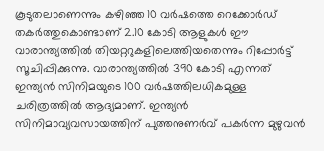കൂടുതലാണെന്നും കഴിഞ്ഞ 10 വര്‍ഷത്തെ റെക്കോര്‍ഡ് തകർത്തുകൊണ്ടാണ് 2.10 കോടി ആളുകള്‍ ഈ വാരാന്ത്യത്തിൽ തിയറ്ററുകളിലെത്തിയതെന്നും റിപ്പോർട്ട് സൂചിപ്പിക്കുന്നു. വാരാന്ത്യത്തില്‍ 390 കോടി എന്നത് ഇന്ത്യന്‍ സിനിമയുടെ 100 വര്‍ഷത്തിലധികമുള്ള ചരിത്രത്തില്‍ ആദ്യമാണ്. ഇന്ത്യൻ സിനിമാവ്യവസായത്തിന് പുത്തനുണർവ് പകർന്ന മുഴുവൻ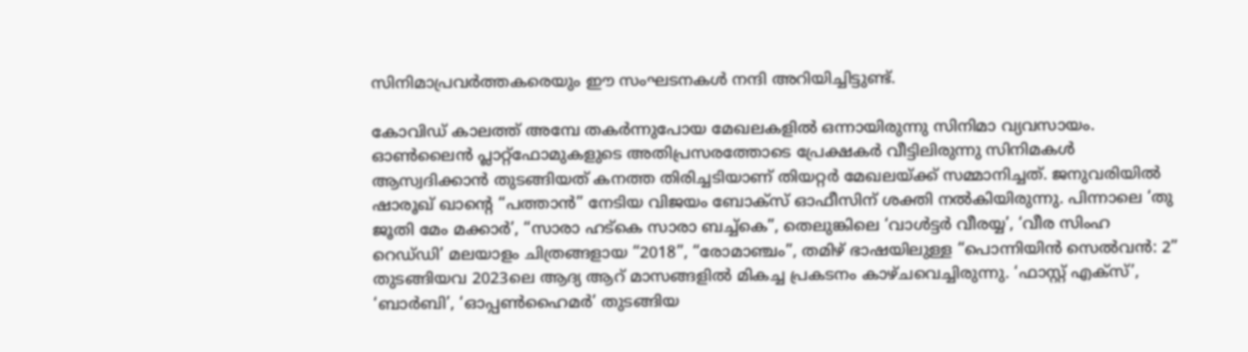സിനിമാപ്രവർത്തകരെയും ഈ സംഘടനകൾ നന്ദി അറിയിച്ചിട്ടുണ്ട്.

കോവിഡ് കാലത്ത് അമ്പേ തകർന്നുപോയ മേഖലകളിൽ ഒന്നായിരുന്നു സിനിമാ വ്യവസായം. ഓൺലൈൻ പ്ലാറ്റ്ഫോമുകളുടെ അതിപ്രസരത്തോടെ പ്രേക്ഷകർ വീട്ടിലിരുന്നു സിനിമകൾ ആസ്വദിക്കാൻ തുടങ്ങിയത് കനത്ത തിരിച്ചടിയാണ് തിയറ്റർ മേഖലയ്ക്ക് സമ്മാനിച്ചത്. ജനുവരിയിൽ ഷാരൂഖ് ഖാന്റെ “പത്താൻ” നേടിയ വിജയം ബോക്സ് ഓഫീസിന് ശക്തി നൽകിയിരുന്നു. പിന്നാലെ ‘തു ജൂതി മേം മക്കാർ’, “സാരാ ഹട്‌കെ സാരാ ബച്ച്‌കെ”, തെലുങ്കിലെ ‘വാൾട്ടർ വീരയ്യ’, ‘വീര സിംഹ റെഡ്‌ഡി’ മലയാളം ചിത്രങ്ങളായ “2018”, “രോമാഞ്ചം”, തമിഴ് ഭാഷയിലുള്ള “പൊന്നിയിൻ സെൽവൻ: 2” തുടങ്ങിയവ 2023ലെ ആദ്യ ആറ് മാസങ്ങളിൽ മികച്ച പ്രകടനം കാഴ്ചവെച്ചിരുന്നു. ‘ഫാസ്റ്റ് എക്‌സ്’, ‘ബാർബി’, ‘ഓപ്പൺഹൈമർ’ തുടങ്ങിയ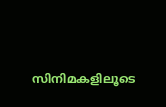സിനിമകളിലൂടെ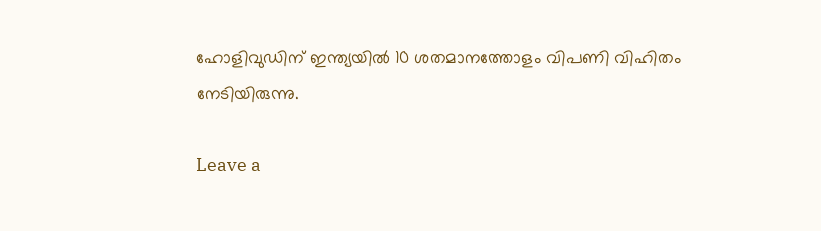ഹോളിവുഡിന് ഇന്ത്യയിൽ 10 ശതമാനത്തോളം വിപണി വിഹിതം നേടിയിരുന്നു.

Leave a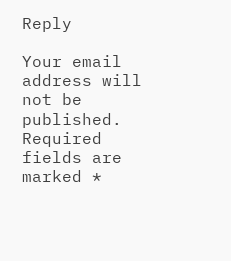Reply

Your email address will not be published. Required fields are marked *